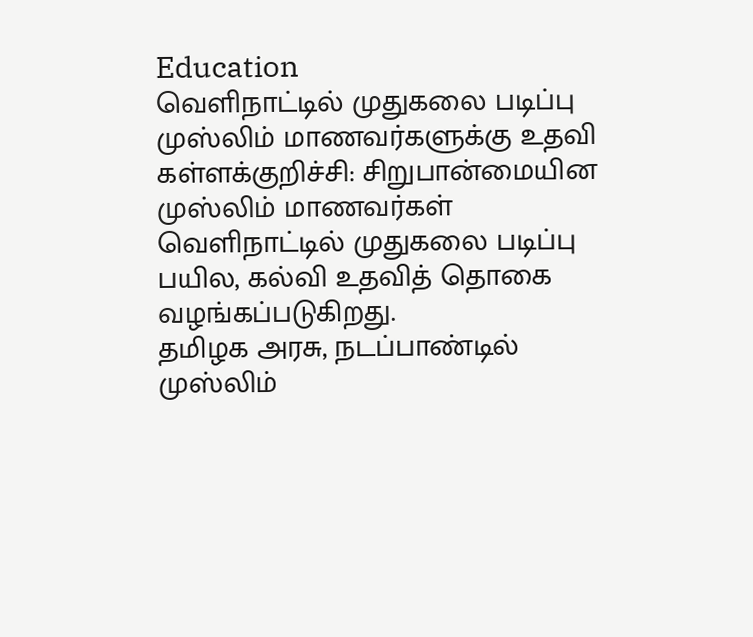Education
வெளிநாட்டில் முதுகலை படிப்பு முஸ்லிம் மாணவர்களுக்கு உதவி
கள்ளக்குறிச்சி: சிறுபான்மையின முஸ்லிம் மாணவர்கள் வெளிநாட்டில் முதுகலை படிப்பு பயில, கல்வி உதவித் தொகை வழங்கப்படுகிறது.
தமிழக அரசு, நடப்பாண்டில் முஸ்லிம்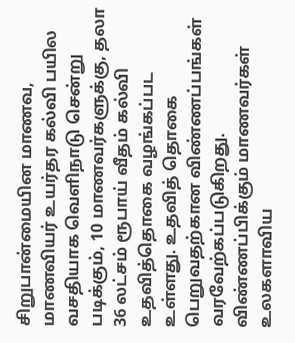சிறுபான்மையின மாணவ, மாணவியர் உயர்தர கல்வி பயில வசதியாக வெளிநாடு சென்று படிக்கும், 10 மாணவர்களுக்கு, தலா 36 லட்சம் ரூபாய் வீதம் கல்வி உதவித்தொகை வழங்கப்பட உள்ளது. உதவித் தொகை பெறுவதற்கான விண்ணப்பங்கள் வரவேற்கப்படுகிறது.
விண்ணப்பிக்கும் மாணவர்கள் உலகளாவிய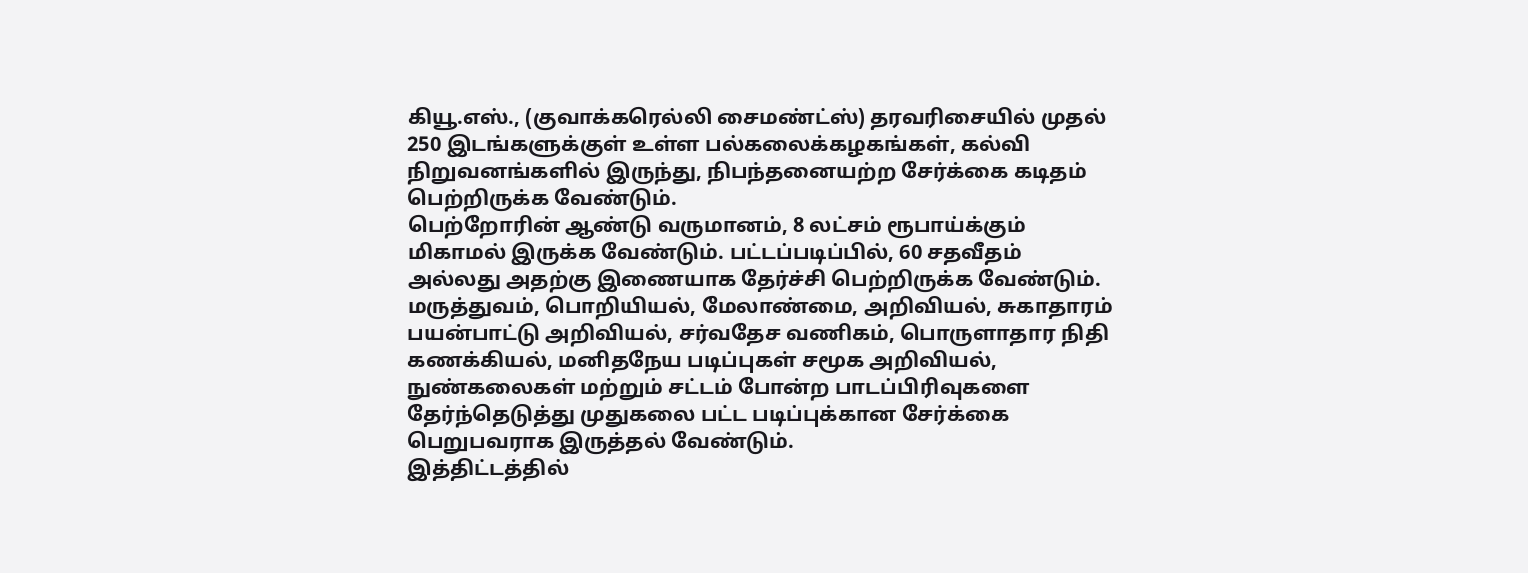கியூ.எஸ்., (குவாக்கரெல்லி சைமண்ட்ஸ்) தரவரிசையில் முதல் 250 இடங்களுக்குள் உள்ள பல்கலைக்கழகங்கள், கல்வி நிறுவனங்களில் இருந்து, நிபந்தனையற்ற சேர்க்கை கடிதம் பெற்றிருக்க வேண்டும்.
பெற்றோரின் ஆண்டு வருமானம், 8 லட்சம் ரூபாய்க்கும் மிகாமல் இருக்க வேண்டும். பட்டப்படிப்பில், 60 சதவீதம் அல்லது அதற்கு இணையாக தேர்ச்சி பெற்றிருக்க வேண்டும். மருத்துவம், பொறியியல், மேலாண்மை, அறிவியல், சுகாதாரம் பயன்பாட்டு அறிவியல், சர்வதேச வணிகம், பொருளாதார நிதி கணக்கியல், மனிதநேய படிப்புகள் சமூக அறிவியல், நுண்கலைகள் மற்றும் சட்டம் போன்ற பாடப்பிரிவுகளை தேர்ந்தெடுத்து முதுகலை பட்ட படிப்புக்கான சேர்க்கை பெறுபவராக இருத்தல் வேண்டும்.
இத்திட்டத்தில்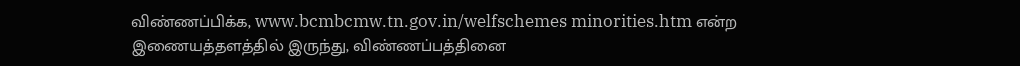விண்ணப்பிக்க, www.bcmbcmw.tn.gov.in/welfschemes minorities.htm என்ற இணையத்தளத்தில் இருந்து, விண்ணப்பத்தினை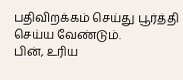பதிவிறக்கம் செய்து பூர்த்தி செய்ய வேண்டும்.
பின், உரிய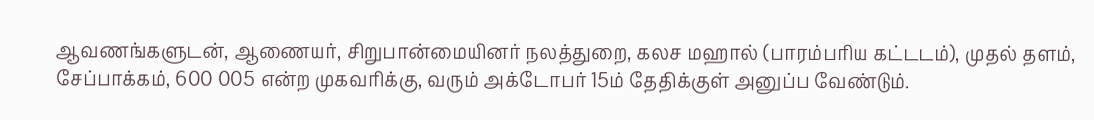ஆவணங்களுடன், ஆணையர், சிறுபான்மையினர் நலத்துறை, கலச மஹால் (பாரம்பரிய கட்டடம்), முதல் தளம், சேப்பாக்கம், 600 005 என்ற முகவரிக்கு, வரும் அக்டோபர் 15ம் தேதிக்குள் அனுப்ப வேண்டும்.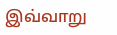இவ்வாறு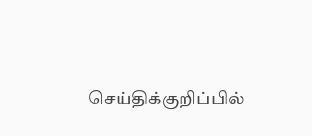செய்திக்குறிப்பில்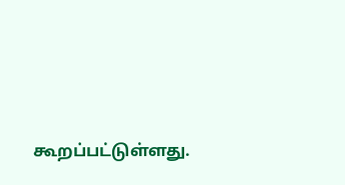கூறப்பட்டுள்ளது.